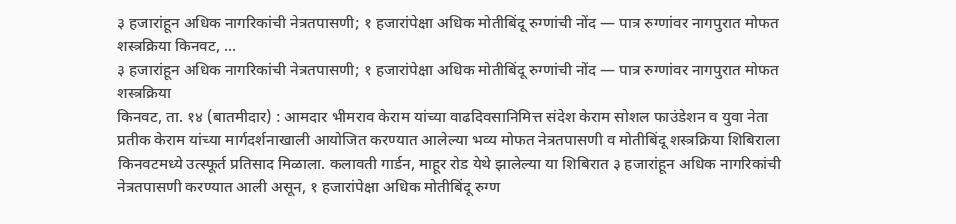३ हजारांहून अधिक नागरिकांची नेत्रतपासणी; १ हजारांपेक्षा अधिक मोतीबिंदू रुग्णांची नोंद — पात्र रुग्णांवर नागपुरात मोफत शस्त्रक्रिया किनवट, ...
३ हजारांहून अधिक नागरिकांची नेत्रतपासणी; १ हजारांपेक्षा अधिक मोतीबिंदू रुग्णांची नोंद — पात्र रुग्णांवर नागपुरात मोफत शस्त्रक्रिया
किनवट, ता. १४ (बातमीदार) : आमदार भीमराव केराम यांच्या वाढदिवसानिमित्त संदेश केराम सोशल फाउंडेशन व युवा नेता प्रतीक केराम यांच्या मार्गदर्शनाखाली आयोजित करण्यात आलेल्या भव्य मोफत नेत्रतपासणी व मोतीबिंदू शस्त्रक्रिया शिबिराला किनवटमध्ये उत्स्फूर्त प्रतिसाद मिळाला. कलावती गार्डन, माहूर रोड येथे झालेल्या या शिबिरात ३ हजारांहून अधिक नागरिकांची नेत्रतपासणी करण्यात आली असून, १ हजारांपेक्षा अधिक मोतीबिंदू रुग्ण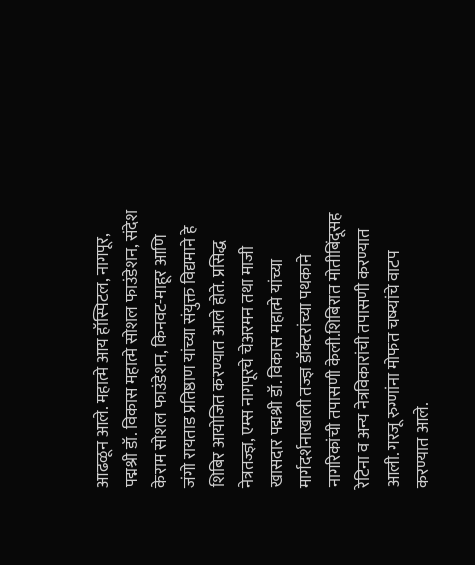आढळून आले. महात्मे आय हॉस्पिटल, नागपूर, पद्मश्री डॉ. विकास महात्मे सोशल फाउंडेशन, संदेश केराम सोशल फाउंडेशन, किनवट-माहूर आणि जंगो रायताड प्रतिष्ठाण यांच्या संयुक्त विद्यमाने हे शिबिर आयोजित करण्यात आले होते. प्रसिद्ध नेत्रतज्ज्ञ, एम्स नागपूरचे चेअरमन तथा माजी खासदार पद्मश्री डॉ. विकास महात्मे यांच्या मार्गदर्शनाखाली तज्ज्ञ डॉक्टरांच्या पथकाने नागरिकांची तपासणी केली.शिबिरात मोतीबिंदूसह रेटिना व अन्य नेत्रविकारांची तपासणी करण्यात आली. गरजू रुग्णांना मोफत चष्म्यांचे वाटप करण्यात आले.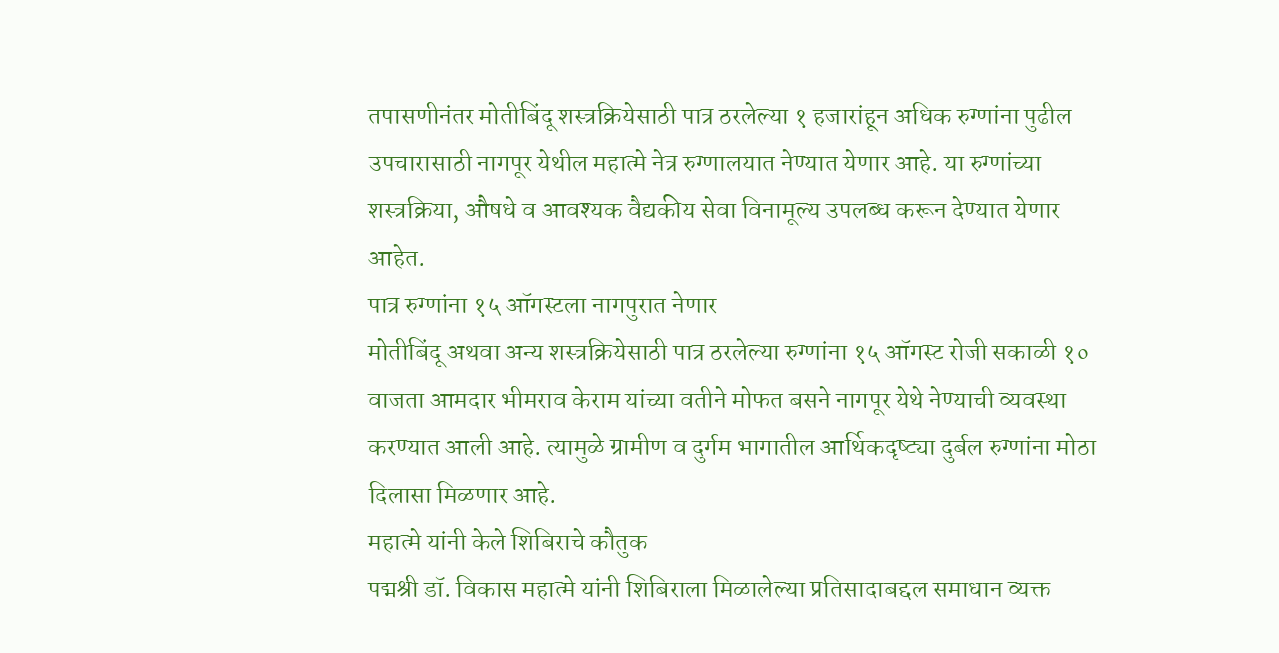तपासणीनंतर मोतीबिंदू शस्त्रक्रियेसाठी पात्र ठरलेल्या १ हजारांहून अधिक रुग्णांना पुढील उपचारासाठी नागपूर येथील महात्मे नेत्र रुग्णालयात नेण्यात येणार आहे. या रुग्णांच्या शस्त्रक्रिया, औषधे व आवश्यक वैद्यकीय सेवा विनामूल्य उपलब्ध करून देण्यात येणार आहेत.
पात्र रुग्णांना १५ ऑगस्टला नागपुरात नेणार
मोतीबिंदू अथवा अन्य शस्त्रक्रियेसाठी पात्र ठरलेल्या रुग्णांना १५ ऑगस्ट रोजी सकाळी १० वाजता आमदार भीमराव केराम यांच्या वतीने मोफत बसने नागपूर येथे नेण्याची व्यवस्था करण्यात आली आहे. त्यामुळे ग्रामीण व दुर्गम भागातील आर्थिकदृष्ट्या दुर्बल रुग्णांना मोठा दिलासा मिळणार आहे.
महात्मे यांनी केले शिबिराचे कौतुक
पद्मश्री डॉ. विकास महात्मे यांनी शिबिराला मिळालेल्या प्रतिसादाबद्दल समाधान व्यक्त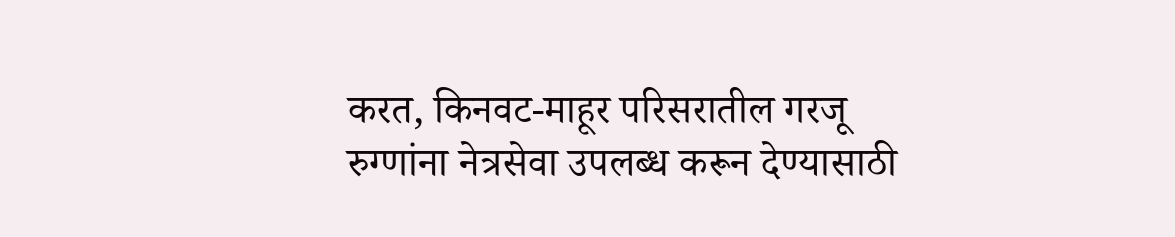करत, किनवट-माहूर परिसरातील गरजू रुग्णांना नेत्रसेवा उपलब्ध करून देण्यासाठी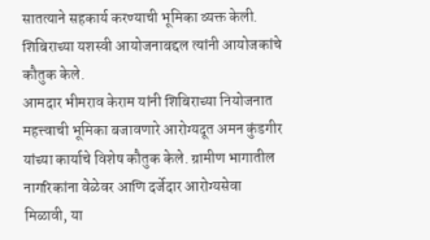सातत्याने सहकार्य करण्याची भूमिका व्यक्त केली. शिबिराच्या यशस्वी आयोजनाबद्दल त्यांनी आयोजकांचे कौतुक केले.
आमदार भीमराव केराम यांनी शिबिराच्या नियोजनात महत्त्वाची भूमिका बजावणारे आरोग्यदूत अमन कुंडगीर यांच्या कार्याचे विशेष कौतुक केले. ग्रामीण भागातील नागरिकांना वेळेवर आणि दर्जेदार आरोग्यसेवा मिळावी, या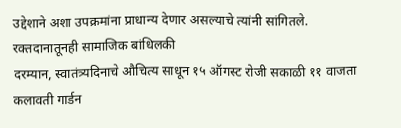उद्देशाने अशा उपक्रमांना प्राधान्य देणार असल्याचे त्यांनी सांगितले.
रक्तदानातूनही सामाजिक बांधिलकी
दरम्यान, स्वातंत्र्यदिनाचे औचित्य साधून १५ ऑगस्ट रोजी सकाळी ११ वाजता कलावती गार्डन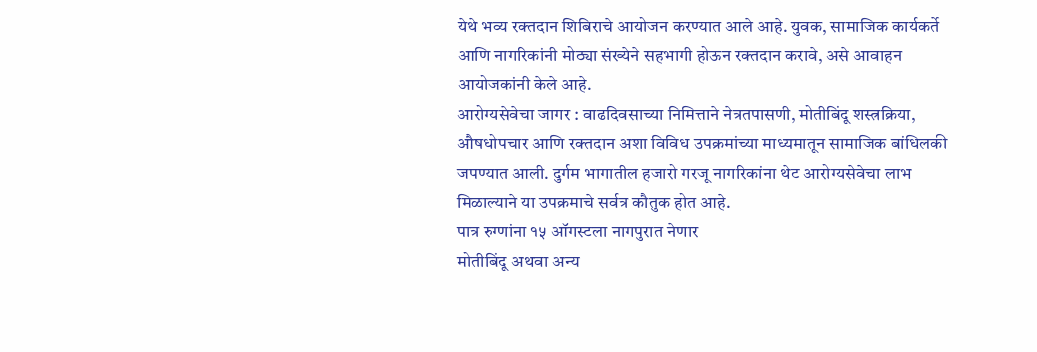येथे भव्य रक्तदान शिबिराचे आयोजन करण्यात आले आहे. युवक, सामाजिक कार्यकर्ते आणि नागरिकांनी मोठ्या संख्येने सहभागी होऊन रक्तदान करावे, असे आवाहन आयोजकांनी केले आहे.
आरोग्यसेवेचा जागर : वाढदिवसाच्या निमित्ताने नेत्रतपासणी, मोतीबिंदू शस्त्रक्रिया, औषधोपचार आणि रक्तदान अशा विविध उपक्रमांच्या माध्यमातून सामाजिक बांधिलकी जपण्यात आली. दुर्गम भागातील हजारो गरजू नागरिकांना थेट आरोग्यसेवेचा लाभ मिळाल्याने या उपक्रमाचे सर्वत्र कौतुक होत आहे.
पात्र रुग्णांना १५ ऑगस्टला नागपुरात नेणार
मोतीबिंदू अथवा अन्य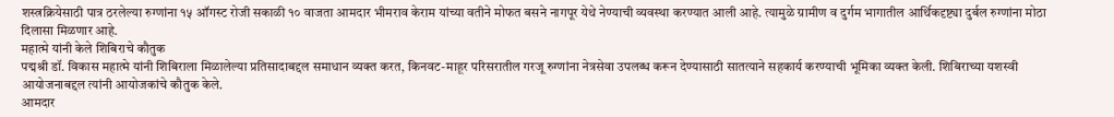शस्त्रक्रियेसाठी पात्र ठरलेल्या रुग्णांना १५ ऑगस्ट रोजी सकाळी १० वाजता आमदार भीमराव केराम यांच्या वतीने मोफत बसने नागपूर येथे नेण्याची व्यवस्था करण्यात आली आहे. त्यामुळे ग्रामीण व दुर्गम भागातील आर्थिकदृष्ट्या दुर्बल रुग्णांना मोठा दिलासा मिळणार आहे.
महात्मे यांनी केले शिबिराचे कौतुक
पद्मश्री डॉ. विकास महात्मे यांनी शिबिराला मिळालेल्या प्रतिसादाबद्दल समाधान व्यक्त करत, किनवट-माहूर परिसरातील गरजू रुग्णांना नेत्रसेवा उपलब्ध करून देण्यासाठी सातत्याने सहकार्य करण्याची भूमिका व्यक्त केली. शिबिराच्या यशस्वी आयोजनाबद्दल त्यांनी आयोजकांचे कौतुक केले.
आमदार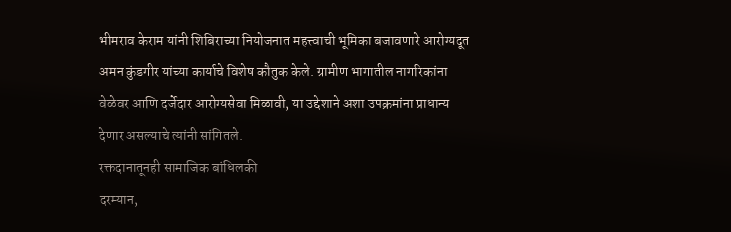भीमराव केराम यांनी शिबिराच्या नियोजनात महत्त्वाची भूमिका बजावणारे आरोग्यदूत अमन कुंडगीर यांच्या कार्याचे विशेष कौतुक केले. ग्रामीण भागातील नागरिकांना वेळेवर आणि दर्जेदार आरोग्यसेवा मिळावी, या उद्देशाने अशा उपक्रमांना प्राधान्य देणार असल्याचे त्यांनी सांगितले.
रक्तदानातूनही सामाजिक बांधिलकी
दरम्यान,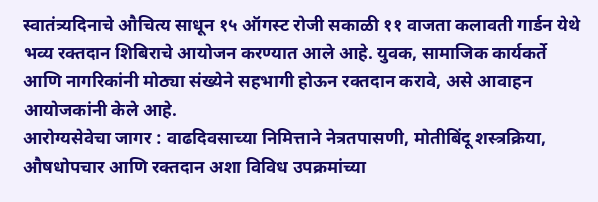स्वातंत्र्यदिनाचे औचित्य साधून १५ ऑगस्ट रोजी सकाळी ११ वाजता कलावती गार्डन येथे भव्य रक्तदान शिबिराचे आयोजन करण्यात आले आहे. युवक, सामाजिक कार्यकर्ते आणि नागरिकांनी मोठ्या संख्येने सहभागी होऊन रक्तदान करावे, असे आवाहन आयोजकांनी केले आहे.
आरोग्यसेवेचा जागर : वाढदिवसाच्या निमित्ताने नेत्रतपासणी, मोतीबिंदू शस्त्रक्रिया, औषधोपचार आणि रक्तदान अशा विविध उपक्रमांच्या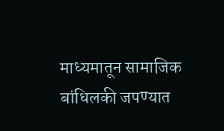माध्यमातून सामाजिक बांधिलकी जपण्यात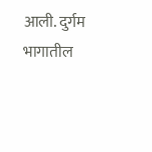आली. दुर्गम भागातील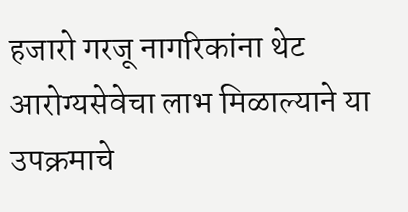हजारो गरजू नागरिकांना थेट आरोग्यसेवेचा लाभ मिळाल्याने या उपक्रमाचे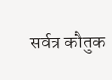सर्वत्र कौतुक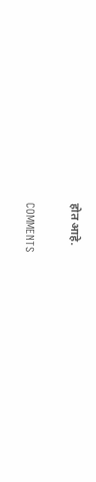होत आहे.

COMMENTS